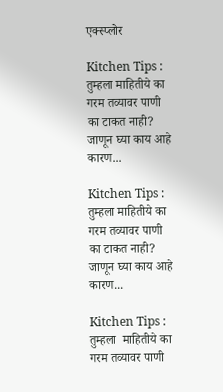एक्स्प्लोर

Kitchen Tips : तुम्हला माहितीये का गरम तव्यावर पाणी का टाकत नाही? जाणून घ्या काय आहे कारण...

Kitchen Tips : तुम्हला माहितीये का गरम तव्यावर पाणी का टाकत नाही? जाणून घ्या काय आहे कारण...

Kitchen Tips : तुम्हला  माहितीये का गरम तव्यावर पाणी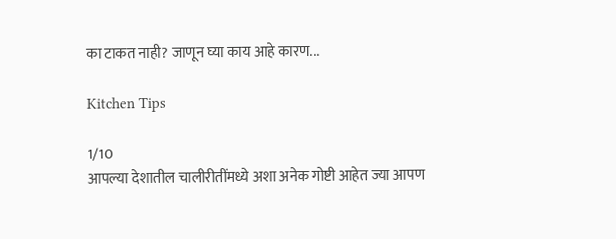का टाकत नाही? जाणून घ्या काय आहे कारण...

Kitchen Tips

1/10
आपल्या देशातील चालीरीतींमध्ये अशा अनेक गोष्टी आहेत ज्या आपण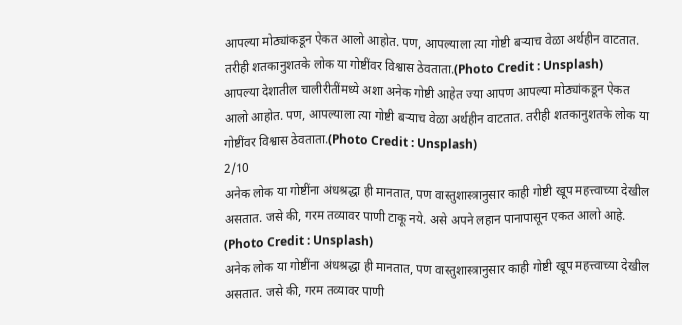आपल्या मोठ्यांकडून ऐकत आलो आहोत. पण, आपल्याला त्या गोष्टी बऱ्याच वेळा अर्थहीन वाटतात. तरीही शतकानुशतके लोक या गोष्टींवर विश्वास ठेवताता.(Photo Credit : Unsplash)
आपल्या देशातील चालीरीतींमध्ये अशा अनेक गोष्टी आहेत ज्या आपण आपल्या मोठ्यांकडून ऐकत आलो आहोत. पण, आपल्याला त्या गोष्टी बऱ्याच वेळा अर्थहीन वाटतात. तरीही शतकानुशतके लोक या गोष्टींवर विश्वास ठेवताता.(Photo Credit : Unsplash)
2/10
अनेक लोक या गोष्टींना अंधश्रद्धा ही मानतात, पण वास्तुशास्त्रानुसार काही गोष्टी खूप महत्त्वाच्या देखील असतात. जसे की, गरम तव्यावर पाणी टाकू नये. असे अपने लहान पानापासून एकत आलो आहे. (Photo Credit : Unsplash)
अनेक लोक या गोष्टींना अंधश्रद्धा ही मानतात, पण वास्तुशास्त्रानुसार काही गोष्टी खूप महत्त्वाच्या देखील असतात. जसे की, गरम तव्यावर पाणी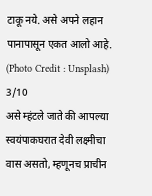टाकू नये. असे अपने लहान पानापासून एकत आलो आहे. (Photo Credit : Unsplash)
3/10
असे म्हंटले जाते की आपल्या स्वयंपाकघरात देवी लक्ष्मीचा वास असतो, म्हणूनच प्राचीन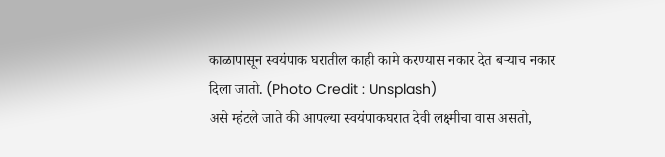काळापासून स्वयंपाक घरातील काही कामे करण्यास नकार देत बऱ्याच नकार दिला जातो. (Photo Credit : Unsplash)
असे म्हंटले जाते की आपल्या स्वयंपाकघरात देवी लक्ष्मीचा वास असतो,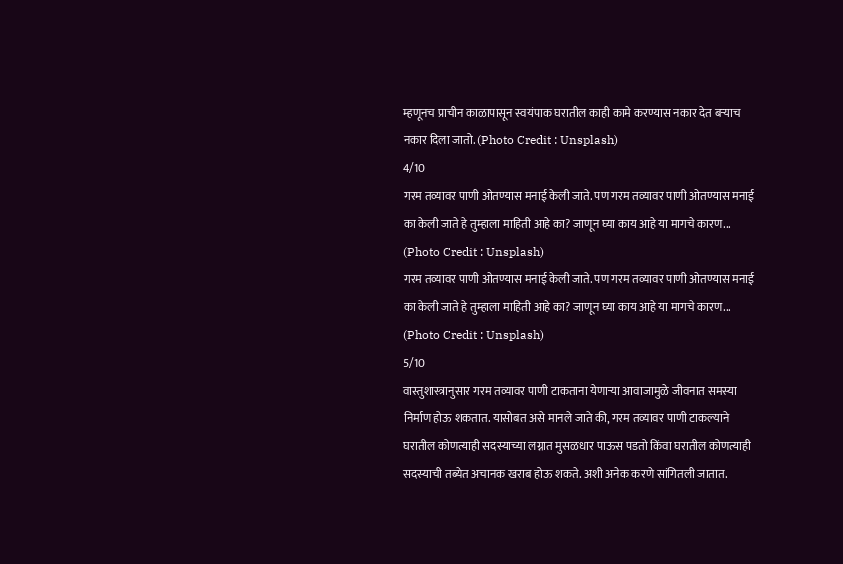म्हणूनच प्राचीन काळापासून स्वयंपाक घरातील काही कामे करण्यास नकार देत बऱ्याच नकार दिला जातो. (Photo Credit : Unsplash)
4/10
गरम तव्यावर पाणी ओतण्यास मनाई केली जाते. पण गरम तव्यावर पाणी ओतण्यास मनाई का केली जाते हे तुम्हाला माहिती आहे का? जाणून घ्या काय आहे या मागचे कारण... (Photo Credit : Unsplash)
गरम तव्यावर पाणी ओतण्यास मनाई केली जाते. पण गरम तव्यावर पाणी ओतण्यास मनाई का केली जाते हे तुम्हाला माहिती आहे का? जाणून घ्या काय आहे या मागचे कारण... (Photo Credit : Unsplash)
5/10
वास्तुशास्त्रानुसार गरम तव्यावर पाणी टाकताना येणाऱ्या आवाजामुळे जीवनात समस्या निर्माण होऊ शकतात. यासोबत असे मानले जाते की, गरम तव्यावर पाणी टाकल्याने घरातील कोणत्याही सदस्याच्या लग्नात मुसळधार पाऊस पडतो किंवा घरातील कोणत्याही सदस्याची तब्येत अचानक खराब होऊ शकते. अशी अनेक करणे सांगितली जातात.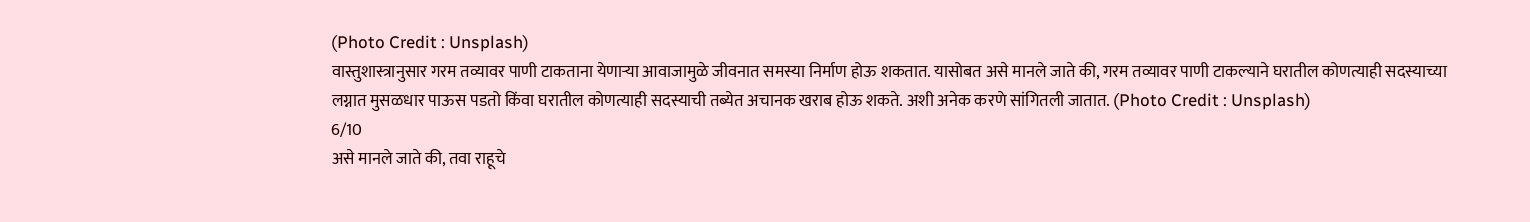(Photo Credit : Unsplash)
वास्तुशास्त्रानुसार गरम तव्यावर पाणी टाकताना येणाऱ्या आवाजामुळे जीवनात समस्या निर्माण होऊ शकतात. यासोबत असे मानले जाते की, गरम तव्यावर पाणी टाकल्याने घरातील कोणत्याही सदस्याच्या लग्नात मुसळधार पाऊस पडतो किंवा घरातील कोणत्याही सदस्याची तब्येत अचानक खराब होऊ शकते. अशी अनेक करणे सांगितली जातात. (Photo Credit : Unsplash)
6/10
असे मानले जाते की, तवा राहूचे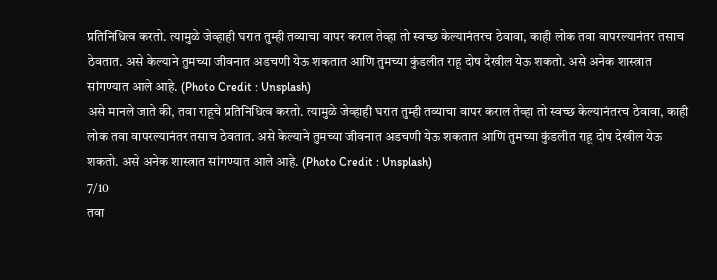प्रतिनिधित्व करतो. त्यामुळे जेव्हाही घरात तुम्ही तव्याचा वापर कराल तेव्हा तो स्वच्छ केल्यानंतरच ठेवावा, काही लोक तवा वापरल्यानंतर तसाच ठेवतात. असे केल्याने तुमच्या जीवनात अडचणी येऊ शकतात आणि तुमच्या कुंडलीत राहू दोष देखील येऊ शकतो. असे अनेक शास्त्रात सांगण्यात आले आहे. (Photo Credit : Unsplash)
असे मानले जाते की, तवा राहूचे प्रतिनिधित्व करतो. त्यामुळे जेव्हाही घरात तुम्ही तव्याचा वापर कराल तेव्हा तो स्वच्छ केल्यानंतरच ठेवावा, काही लोक तवा वापरल्यानंतर तसाच ठेवतात. असे केल्याने तुमच्या जीवनात अडचणी येऊ शकतात आणि तुमच्या कुंडलीत राहू दोष देखील येऊ शकतो. असे अनेक शास्त्रात सांगण्यात आले आहे. (Photo Credit : Unsplash)
7/10
तवा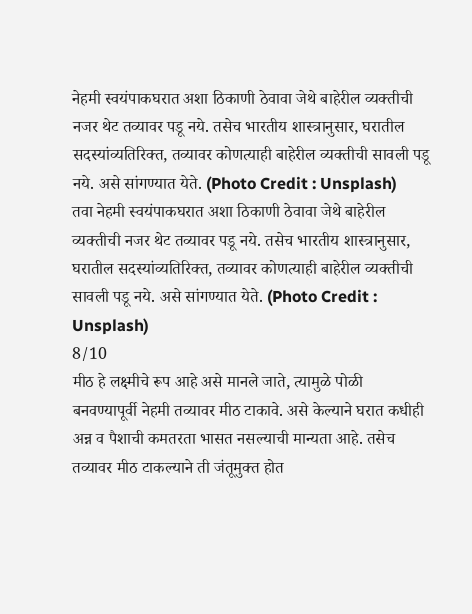नेहमी स्वयंपाकघरात अशा ठिकाणी ठेवावा जेथे बाहेरील व्यक्तीची नजर थेट तव्यावर पडू नये. तसेच भारतीय शास्त्रानुसार, घरातील सदस्यांव्यतिरिक्त, तव्यावर कोणत्याही बाहेरील व्यक्तीची सावली पडू नये. असे सांगण्यात येते. (Photo Credit : Unsplash)
तवा नेहमी स्वयंपाकघरात अशा ठिकाणी ठेवावा जेथे बाहेरील व्यक्तीची नजर थेट तव्यावर पडू नये. तसेच भारतीय शास्त्रानुसार, घरातील सदस्यांव्यतिरिक्त, तव्यावर कोणत्याही बाहेरील व्यक्तीची सावली पडू नये. असे सांगण्यात येते. (Photo Credit : Unsplash)
8/10
मीठ हे लक्ष्मीचे रूप आहे असे मानले जाते, त्यामुळे पोळी बनवण्यापूर्वी नेहमी तव्यावर मीठ टाकावे. असे केल्याने घरात कधीही अन्न व पैशाची कमतरता भासत नसल्याची मान्यता आहे. तसेच तव्यावर मीठ टाकल्याने ती जंतूमुक्त होत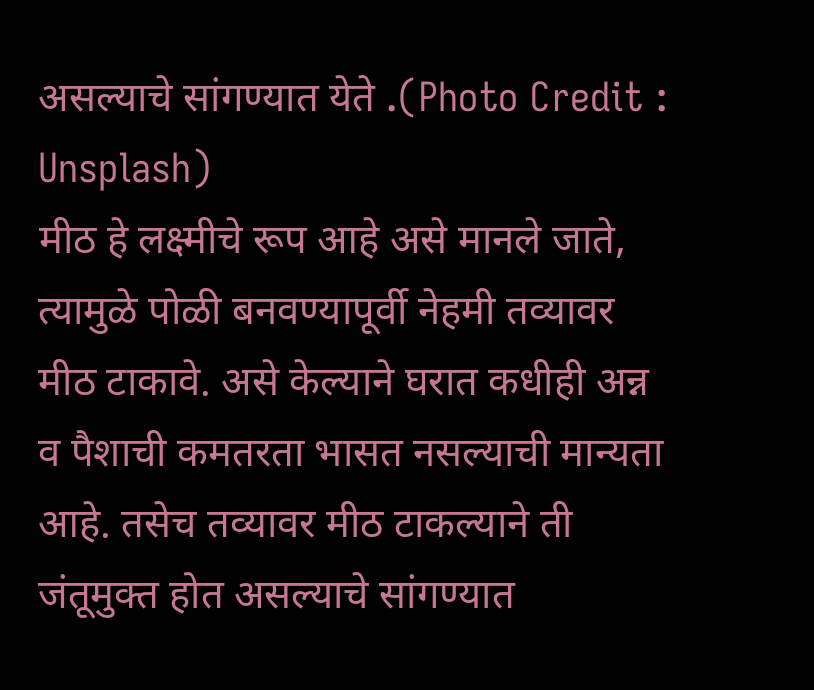असल्याचे सांगण्यात येते .(Photo Credit : Unsplash)
मीठ हे लक्ष्मीचे रूप आहे असे मानले जाते, त्यामुळे पोळी बनवण्यापूर्वी नेहमी तव्यावर मीठ टाकावे. असे केल्याने घरात कधीही अन्न व पैशाची कमतरता भासत नसल्याची मान्यता आहे. तसेच तव्यावर मीठ टाकल्याने ती जंतूमुक्त होत असल्याचे सांगण्यात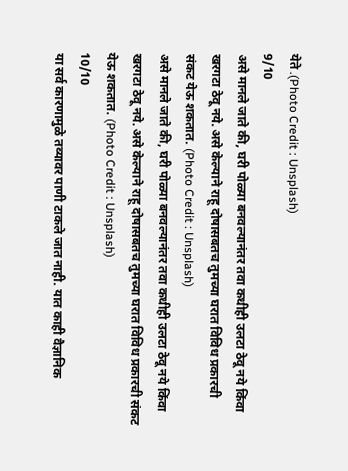येते .(Photo Credit : Unsplash)
9/10
असे मानले जाते की, घरी पोळ्या बनवल्यानंतर तवा कधीही उलटा ठेवू नये किंवा खरगटा ठेवू नये. असे केल्याने राहू दोषासबतच तुमच्या घरात विविध प्रकारची  संकट येऊ शकतात. (Photo Credit : Unsplash)
असे मानले जाते की, घरी पोळ्या बनवल्यानंतर तवा कधीही उलटा ठेवू नये किंवा खरगटा ठेवू नये. असे केल्याने राहू दोषासबतच तुमच्या घरात विविध प्रकारची संकट येऊ शकतात. (Photo Credit : Unsplash)
10/10
या सर्व कारणामुळे तव्यावर पाणी टाकले जात नाही. यात काही वैज्ञानिक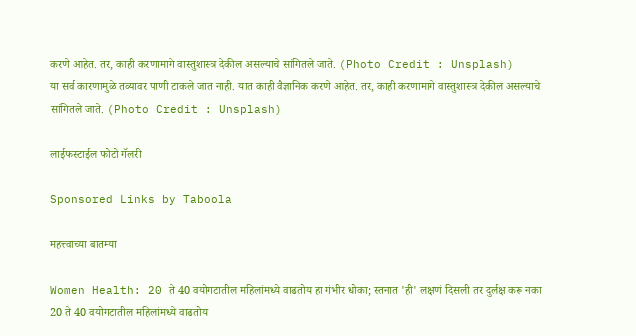करणे आहेत. तर, काही करणामागे वास्तुशास्त्र देकील असल्याचे सांगितले जाते. (Photo Credit : Unsplash)
या सर्व कारणामुळे तव्यावर पाणी टाकले जात नाही. यात काही वैज्ञानिक करणे आहेत. तर, काही करणामागे वास्तुशास्त्र देकील असल्याचे सांगितले जाते. (Photo Credit : Unsplash)

लाईफस्टाईल फोटो गॅलरी

Sponsored Links by Taboola

महत्त्वाच्या बातम्या

Women Health: 20 ते 40 वयोगटातील महिलांमध्ये वाढतोय हा गंभीर धोका; स्तनात 'ही' लक्षणं दिसली तर दुर्लक्ष करू नका
20 ते 40 वयोगटातील महिलांमध्ये वाढतोय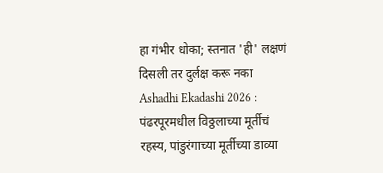हा गंभीर धोका; स्तनात 'ही' लक्षणं दिसली तर दुर्लक्ष करू नका
Ashadhi Ekadashi 2026 : पंढरपूरमधील विठ्ठलाच्या मूर्तीचं रहस्य, पांडुरंगाच्या मूर्तीच्या डाव्या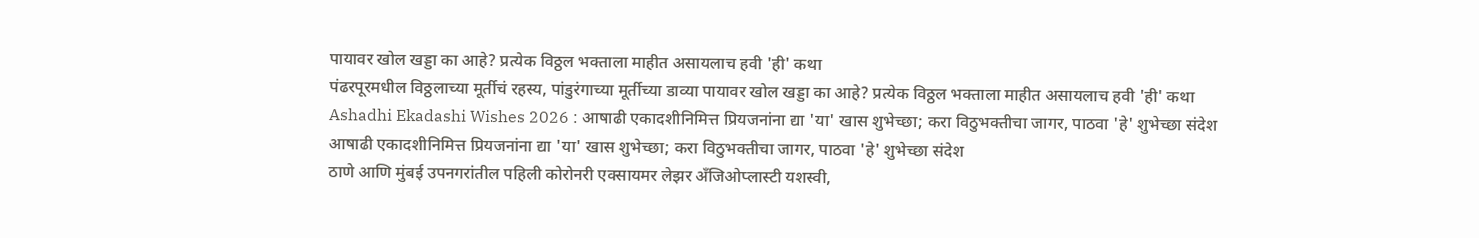पायावर खोल खड्डा का आहे? प्रत्येक विठ्ठल भक्ताला माहीत असायलाच हवी 'ही' कथा
पंढरपूरमधील विठ्ठलाच्या मूर्तीचं रहस्य, पांडुरंगाच्या मूर्तीच्या डाव्या पायावर खोल खड्डा का आहे? प्रत्येक विठ्ठल भक्ताला माहीत असायलाच हवी 'ही' कथा
Ashadhi Ekadashi Wishes 2026 : आषाढी एकादशीनिमित्त प्रियजनांना द्या 'या' खास शुभेच्छा; करा विठुभक्तीचा जागर, पाठवा 'हे' शुभेच्छा संदेश
आषाढी एकादशीनिमित्त प्रियजनांना द्या 'या' खास शुभेच्छा; करा विठुभक्तीचा जागर, पाठवा 'हे' शुभेच्छा संदेश
ठाणे आणि मुंबई उपनगरांतील पहिली कोरोनरी एक्सायमर लेझर अँजिओप्लास्टी यशस्वी,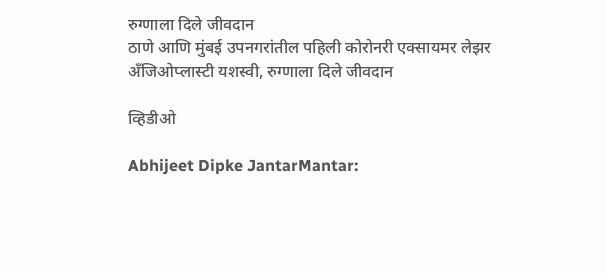रुग्णाला दिले जीवदान
ठाणे आणि मुंबई उपनगरांतील पहिली कोरोनरी एक्सायमर लेझर अँजिओप्लास्टी यशस्वी, रुग्णाला दिले जीवदान

व्हिडीओ

Abhijeet Dipke JantarMantar: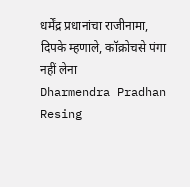धर्मेंद्र प्रधानांचा राजीनामा, दिपके म्हणाले, कॉक्रोचसे पंगा नहीं लेना
Dharmendra Pradhan Resing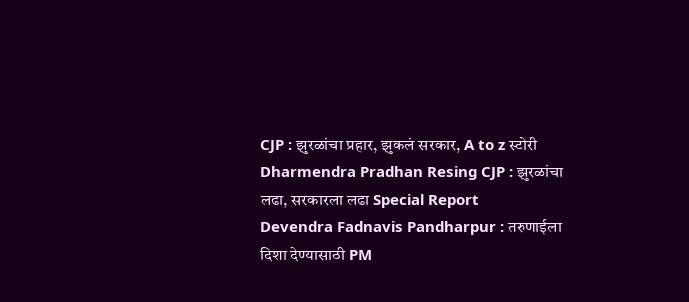CJP : झुरळांचा प्रहार, झुकलं सरकार, A to z स्टोरी
Dharmendra Pradhan Resing CJP : झुरळांचा लढा, सरकारला लढा Special Report
Devendra Fadnavis Pandharpur : तरुणाईला दिशा देण्यासाठी PM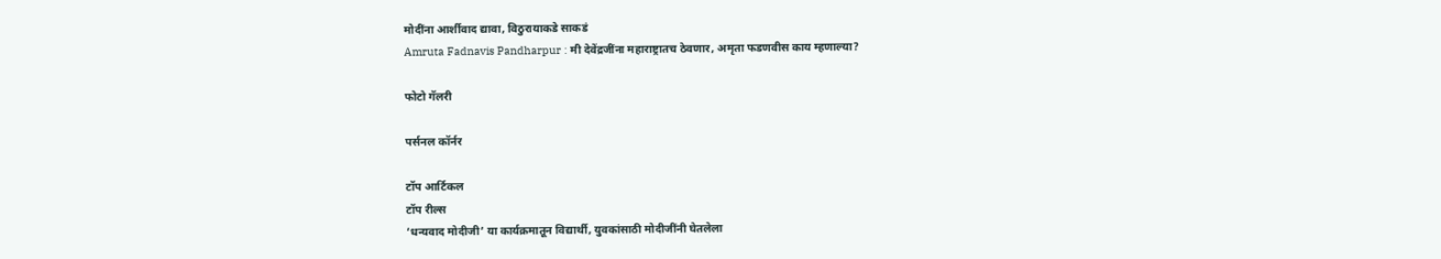मोदींना आर्शीवाद द्यावा, विठुरायाकडे साकडं
Amruta Fadnavis Pandharpur : मी देवेंद्रजींना महाराष्ट्रातच ठेवणार, अमृता फडणवीस काय म्हणाल्या?

फोटो गॅलरी

पर्सनल कॉर्नर

टॉप आर्टिकल
टॉप रील्स
‘धन्यवाद मोदीजी’ या कार्यक्रमातून विद्यार्थी, युवकांसाठी मोदीजींनी घेतलेला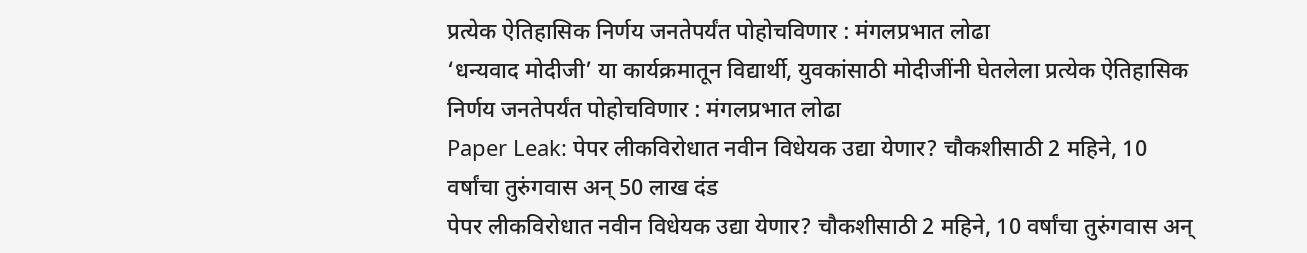प्रत्येक ऐतिहासिक निर्णय जनतेपर्यंत पोहोचविणार : मंगलप्रभात लोढा
‘धन्यवाद मोदीजी’ या कार्यक्रमातून विद्यार्थी, युवकांसाठी मोदीजींनी घेतलेला प्रत्येक ऐतिहासिक निर्णय जनतेपर्यंत पोहोचविणार : मंगलप्रभात लोढा
Paper Leak: पेपर लीकविरोधात नवीन विधेयक उद्या येणार? चौकशीसाठी 2 महिने, 10 वर्षांचा तुरुंगवास अन् 50 लाख दंड
पेपर लीकविरोधात नवीन विधेयक उद्या येणार? चौकशीसाठी 2 महिने, 10 वर्षांचा तुरुंगवास अन्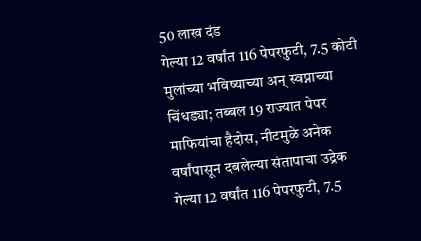50 लाख दंड
गेल्या 12 वर्षांत 116 पेपरफुटी, 7.5 कोटी मुलांच्या भविष्याच्या अन् स्वप्नाच्या चिंधड्या; तब्बल 19 राज्यात पेपर माफियांचा हैदोस, नीटमुळे अनेक वर्षांपासून दबलेल्या संतापाचा उद्रेक
गेल्या 12 वर्षांत 116 पेपरफुटी, 7.5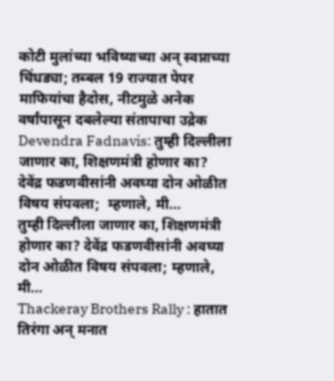कोटी मुलांच्या भविष्याच्या अन् स्वप्नाच्या चिंधड्या; तब्बल 19 राज्यात पेपर माफियांचा हैदोस, नीटमुळे अनेक वर्षांपासून दबलेल्या संतापाचा उद्रेक
Devendra Fadnavis: तुम्ही दिल्लीला जाणार का, शिक्षणमंत्री होणार का? देवेंद्र फडणवीसांनी अवघ्या दोन ओळीत विषय संपवला;  म्हणाले, मी...
तुम्ही दिल्लीला जाणार का, शिक्षणमंत्री होणार का? देवेंद्र फडणवीसांनी अवघ्या दोन ओळीत विषय संपवला; म्हणाले, मी...
Thackeray Brothers Rally : हातात तिरंगा अन् मनात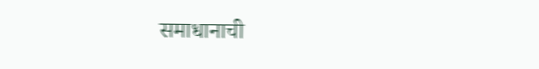समाधानाची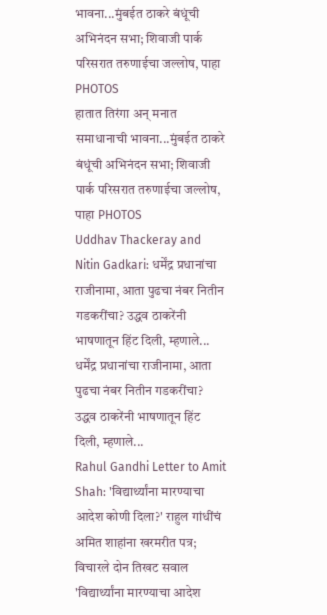भावना...मुंबईत ठाकरे बंधूंची अभिनंदन सभा; शिवाजी पार्क परिसरात तरुणाईचा जल्लोष, पाहा PHOTOS
हातात तिरंगा अन् मनात समाधानाची भावना...मुंबईत ठाकरे बंधूंची अभिनंदन सभा; शिवाजी पार्क परिसरात तरुणाईचा जल्लोष, पाहा PHOTOS
Uddhav Thackeray and Nitin Gadkari: धर्मेंद्र प्रधानांचा राजीनामा, आता पुढचा नंबर नितीन गडकरींचा? उद्धव ठाकरेंनी भाषणातून हिंट दिली, म्हणाले...
धर्मेंद्र प्रधानांचा राजीनामा, आता पुढचा नंबर नितीन गडकरींचा? उद्धव ठाकरेंनी भाषणातून हिंट दिली, म्हणाले...
Rahul Gandhi Letter to Amit Shah: 'विद्यार्थ्यांना मारण्याचा आदेश कोणी दिला?' राहुल गांधींचं अमित शाहांना खरमरीत पत्र; विचारले दोन तिखट सवाल
'विद्यार्थ्यांना मारण्याचा आदेश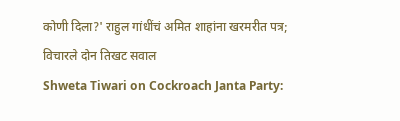कोणी दिला?' राहुल गांधींचं अमित शाहांना खरमरीत पत्र; विचारले दोन तिखट सवाल
Shweta Tiwari on Cockroach Janta Party: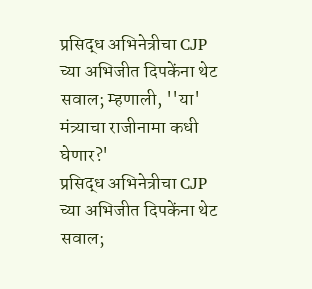प्रसिद्ध अभिनेत्रीचा CJP च्या अभिजीत दिपकेंना थेट सवाल; म्हणाली, ''या' मंत्र्याचा राजीनामा कधी घेणार?'
प्रसिद्ध अभिनेत्रीचा CJP च्या अभिजीत दिपकेंना थेट सवाल;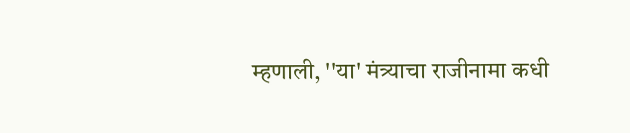म्हणाली, ''या' मंत्र्याचा राजीनामा कधी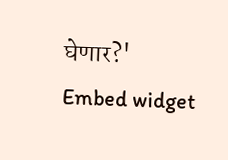घेणार?'
Embed widget